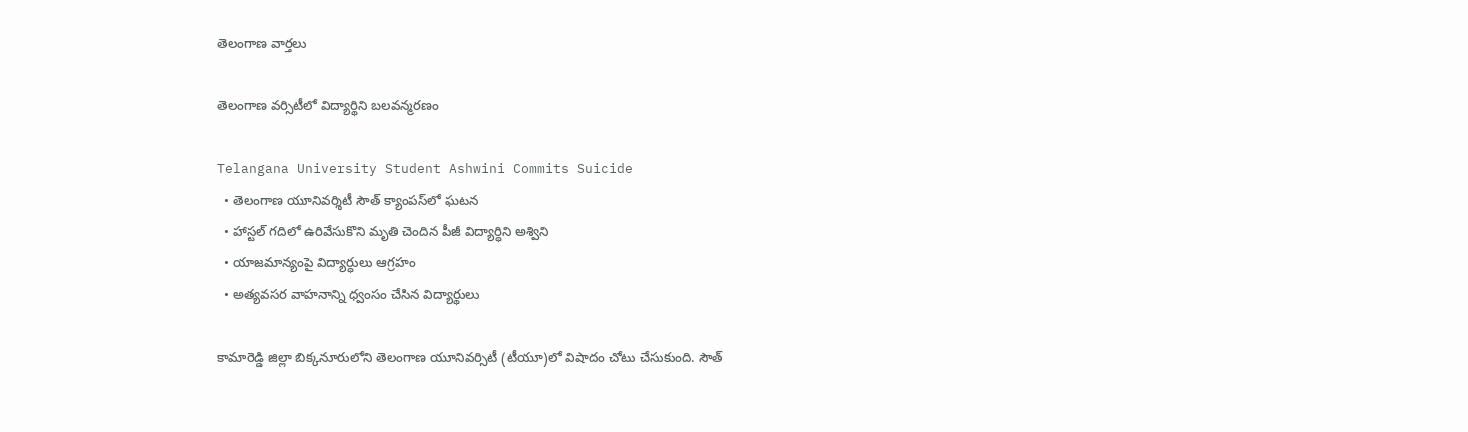తెలంగాణ వార్తలు

తెలంగాణ వర్సిటీలో విద్యార్థిని బలవన్మరణం

Telangana University Student Ashwini Commits Suicide
  • తెలంగాణ యూనివర్శిటీ సౌత్ క్యాంపస్‌లో ఘటన
  • హాస్టల్ గదిలో ఉరివేసుకొని మృతి చెందిన పీజీ విద్యార్ధిని అశ్విని
  • యాజమాన్యంపై విద్యార్ధులు ఆగ్రహం
  • అత్యవసర వాహనాన్ని ధ్వంసం చేసిన విద్యార్థులు

కామారెడ్డి జిల్లా బిక్కనూరులోని తెలంగాణ యూనివర్సిటీ (టీయూ)లో విషాదం చోటు చేసుకుంది. సౌత్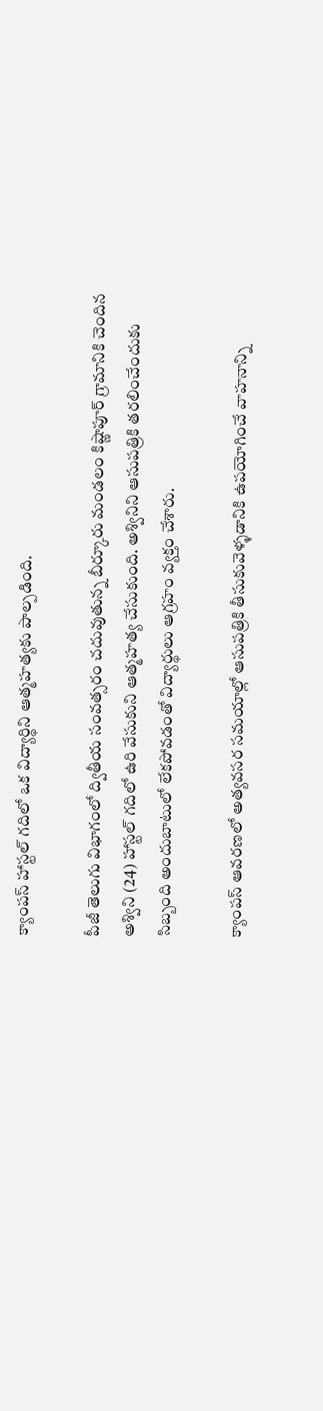క్యాంపస్ హాస్టల్ గదిలో ఒక విద్యార్థిని ఆత్మహత్యకు పాల్పడింది.

పీజీ తెలుగు విభాగంలో ద్వితీయ సంవత్సరం చదువుతున్న బీర్కూరు మండలం కిష్ణాపూర్ గ్రామానికి చెందిన అశ్విని (24) హాస్టల్ గదిలో ఉరి వేసుకుని ఆత్మహత్య చేసుకుంది. అశ్వినిని ఆసుపత్రికి తరలించేందుకు సిబ్బంది అందుబాటులో లేకపోవడంతో విద్యార్థులు ఆగ్రహం వ్యక్తం చేశారు.

క్యాంపస్ ఆవరణలో అత్యవసర సమయాల్లో ఆసుపత్రికి తీసుకువెళ్ళడానికి ఉపయోగించే వాహనాన్ని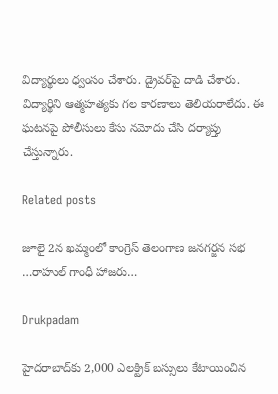విద్యార్థులు ధ్వంసం చేశారు. డ్రైవర్‌పై దాడి చేశారు. విద్యార్థిని ఆత్మహత్యకు గల కారణాలు తెలియరాలేదు. ఈ ఘటనపై పోలీసులు కేసు నమోదు చేసి దర్యాప్తు చేస్తున్నారు.

Related posts

జూలై 2న ఖమ్మంలో కాంగ్రెస్ తెలంగాణ జనగర్జన సభ …రాహుల్ గాంధీ హాజరు…

Drukpadam

హైదరాబాద్‌కు 2,000 ఎలక్ట్రిక్ బస్సులు కేటాయించిన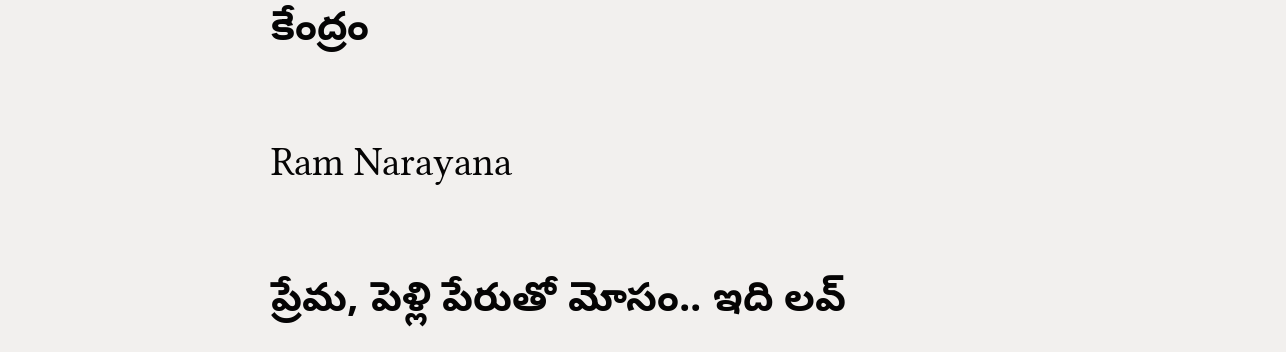కేంద్రం

Ram Narayana

ప్రేమ, పెళ్లి పేరుతో మోసం.. ఇది లవ్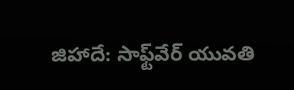జిహాదే: సాఫ్ట్‌వేర్ యువతి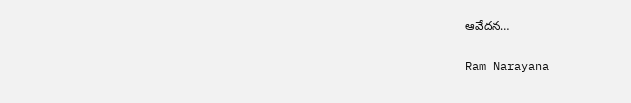ఆవేదన…

Ram Narayana